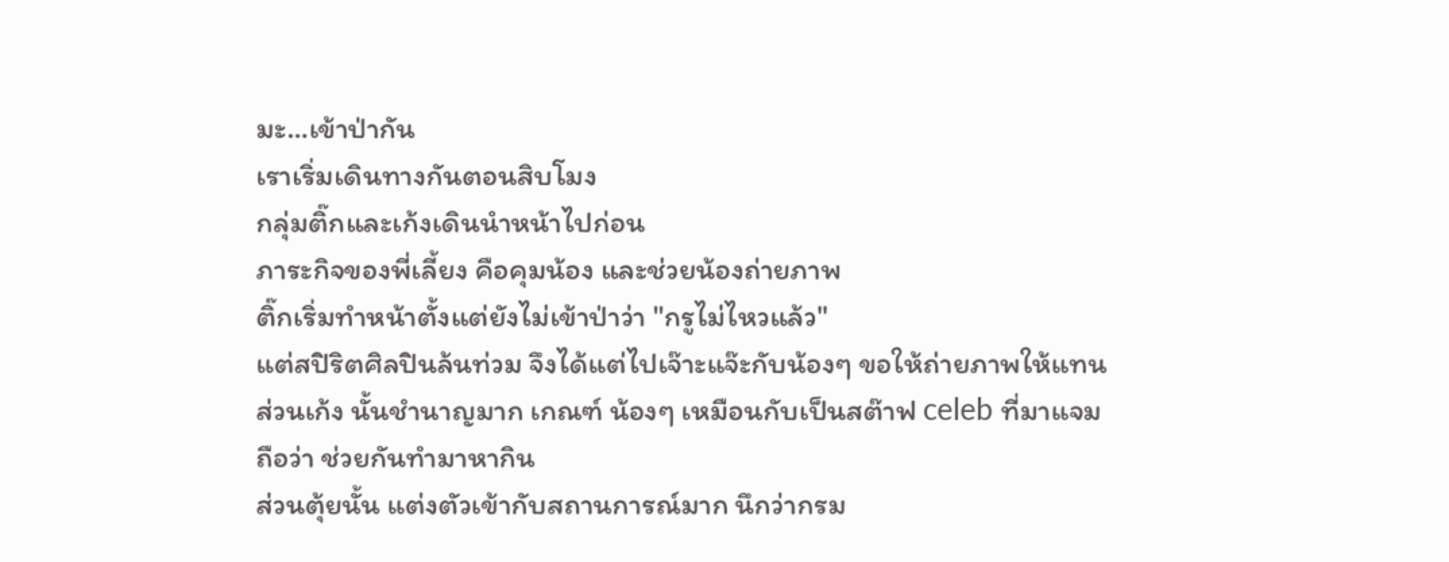มะ...เข้าป่ากัน
เราเริ่มเดินทางกันตอนสิบโมง
กลุ่มติ๊กและเก้งเดินนำหน้าไปก่อน
ภาระกิจของพี่เลี้ยง คือคุมน้อง และช่วยน้องถ่ายภาพ
ติ๊กเริ่มทำหน้าตั้งแต่ยังไม่เข้าป่าว่า "กรูไม่ไหวแล้ว"
แต่สปิริตศิลปินล้นท่วม จึงได้แต่ไปเจ๊าะแจ๊ะกับน้องๆ ขอให้ถ่ายภาพให้แทน
ส่วนเก้ง นั้นชำนาญมาก เกณฑ์ น้องๆ เหมือนกับเป็นสต๊าฟ celeb ที่มาแจม
ถือว่า ช่วยกันทำมาหากิน
ส่วนตุ้ยนั้น แต่งตัวเข้ากับสถานการณ์มาก นึกว่ากรม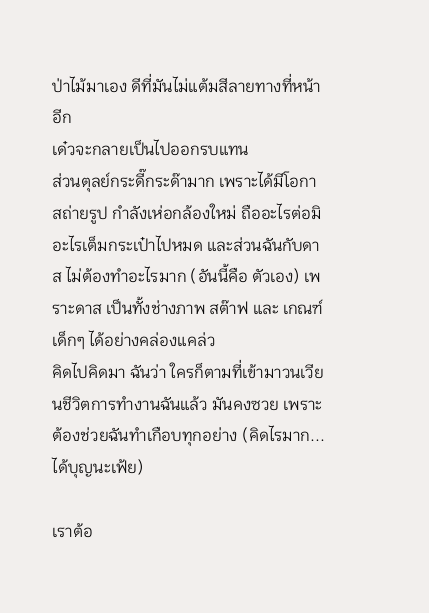ป่าไม้มาเอง ดีที่มันไม่แต้มสีลายทางที่หน้าอีก
เด๋วจะกลายเป็นไปออกรบแทน
ส่วนตุลย์กระดี๊กระด๊ามาก เพราะได้มีโอกาสถ่ายรูป กำลังเห่อกล้องใหม่ ถืออะไรต่อมิอะไรเต็มกระเป๋าไปหมด และส่วนฉันกับดาส ไม่ต้องทำอะไรมาก (อันนี้คือ ตัวเอง) เพราะดาส เป็นทั้งช่างภาพ สต๊าฟ และ เกณฑ์เด็กๆ ได้อย่างคล่องแคล่ว
คิดไปคิดมา ฉันว่า ใครก็ตามที่เข้ามาวนเวียนชีวิตการทำงานฉันแล้ว มันคงซวย เพราะต้องช่วยฉันทำเกือบทุกอย่าง (คิดไรมาก... ได้บุญนะเฟ้ย)

เราต้อ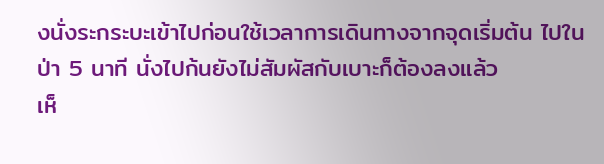งนั่งระกระบะเข้าไปก่อนใช้เวลาการเดินทางจากจุดเริ่มต้น ไปในป่า 5 นาที นั่งไปก้นยังไม่สัมผัสกับเบาะก็ต้องลงแล้ว
เห็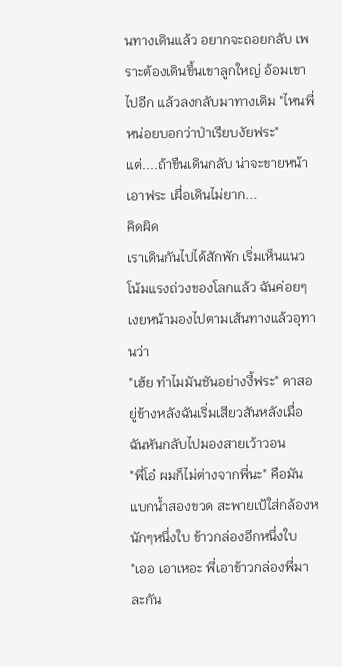นทางเดินแล้ว อยากจะถอยกลับ เพราะต้องเดินขึ้นเขาลูกใหญ่ อ้อมเขาไปอีก แล้วลงกลับมาทางเดิม "ไหนพี่หน่อยบอกว่าป่าเรียบงัยฟระ"
แต่....ถ้าขืนเดินกลับ น่าจะขายหน้า
เอาฟระ เผื่อเดินไม่ยาก...
คิดผิด
เราเดินกันไปได้สักพัก เริ่มเห็นแนวโน้มแรงถ่วงของโลกแล้ว ฉันค่อยๆ เงยหน้ามองไปตามเส้นทางแล้วอุทานว่า
"เฮ้ย ทำไมมันชันอย่างงี้ฟระ" ดาสอยู่ข้างหลังฉันเริ่มเสียวสันหลังเมื่อฉันหันกลับไปมองสายเว้าวอน
"พี่โอ๋ ผมก็ไม่ต่างจากพี่นะ" คือมันแบกน้ำสองขวด สะพายเป้ใส่กล้องหนักๆหนึ่งใบ ข้าวกล่องอีกหนึ่งใบ
"เออ เอาเหอะ พี่เอาข้าวกล่องพี่มาละกัน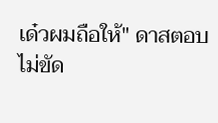เด๋วผมถือให้" ดาสตอบ
ไม่ขัด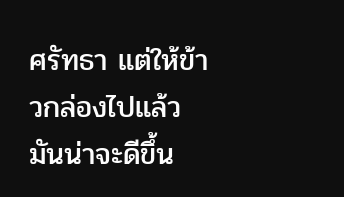ศรัทธา แต่ให้ข้าวกล่องไปแล้ว มันน่าจะดีขึ้น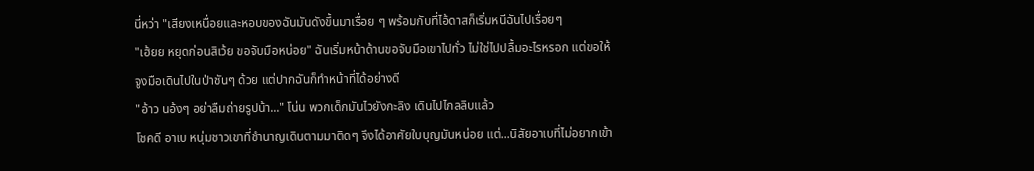นี่หว่า "เสียงเหนื่อยและหอบของฉันมันดังขึ้นมาเรื่อย ๆ พร้อมกับที่ไอ้ดาสก็เริ่มหนีฉันไปเรื่อยๆ
"เฮ้ยย หยุดก่อนสิเว้ย ขอจับมือหน่อย" ฉันเริ่มหน้าด้านขอจับมือเขาไปทั่ว ไม่ใช่ไปปลื้มอะไรหรอก แต่ขอให้จูงมือเดินไปในป่าชันๆ ด้วย แต่ปากฉันก็ทำหน้าที่ได้อย่างดี
"อ้าว นอ้งๆ อย่าลืมถ่ายรูปน้า..." โน่น พวกเด็กมันไวยังกะลิง เดินไปไกลลิบแล้ว
โชคดี อาเบ หนุ่มชาวเขาที่ชำนาญเดินตามมาติดๆ จึงได้อาศัยใบบุญมันหน่อย แต่...นิสัยอาเบที่ไม่อยากเข้า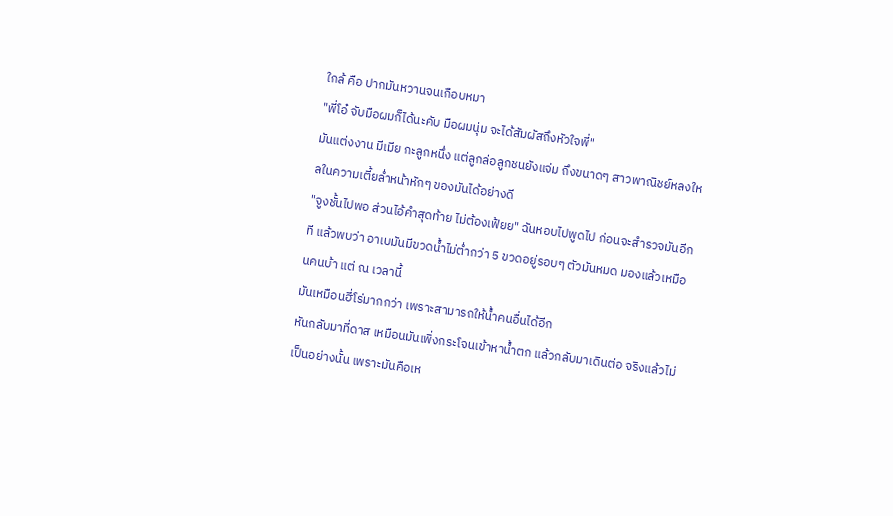ใกล้ คือ ปากมันหวานจนเกือบหมา
"พี่โอ๋ จับมือผมก็ได้นะคับ มือผมนุ่ม จะได้สัมผัสถึงหัวใจพี่"
มันแต่งงาน มีเมีย กะลูกหนึ่ง แต่ลูกล่อลูกชนยังแจ่ม ถึงขนาดๆ สาวพาณิชย์หลงใหลในความเตี้ยล่ำหน้าหักๆ ของมันได้อย่างดี
"จูงชั้นไปพอ ส่วนไอ้คำสุดท้าย ไม่ต้องเฟ้ยย" ฉันหอบไปพูดไป ก่อนจะสำรวจมันอีกที แล้วพบว่า อาเบมันมีขวดน้ำไม่ต่ำกว่า 5 ขวดอยู่รอบๆ ตัวมันหมด มองแล้วเหมือนคนบ้า แต่ ณ เวลานี้
มันเหมือนฮี่โร่มากกว่า เพราะสามารถให้น้ำคนอื่นได้อีก
หันกลับมาที่ดาส เหมือนมันเพิ่งกระโจนเข้าหาน้ำตก แล้วกลับมาเดินต่อ จริงแล้วไม่เป็นอย่างนั้น เพราะมันคือเห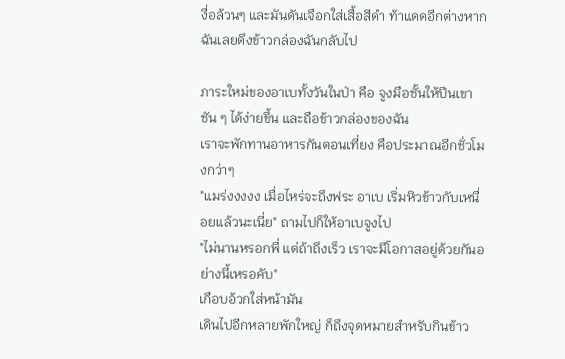งื่อล้วนๆ และมันดันเจือกใส่เสื้อสีดำ ท้าแดดอีกต่างหาก ฉันเลยดึงข้าวกล่องฉันกลับไป

ภาระใหม่ของอาเบทั้งวันในป่า คือ จูงมือชั้นให้ปีนเขาชัน ๆ ได้ง่ายขึ้น และถือข้าวกล่องของฉัน
เราจะพักทานอาหารกันตอนเที่ยง คือประมาณอีกชั่วโมงกว่าๆ
"แมร่งงงงง เมื่อไหร่จะถึงฟระ อาเบ เริ่มหิวข้าวกับเหนื่อยแล้วนะเนี่ย" ถามไปก็ให้อาเบจูงไป
"ไม่นานหรอกพี่ แต่ถ้าถึงเร็ว เราจะมีโอกาสอยู่ด้วยกันอย่างนี้เหรอคับ"
เกือบอ้วกใส่หน้ามัน
เดินไปอีกหลายพักใหญ่ ก็ถึงจุดหมายสำหรับกินข้าว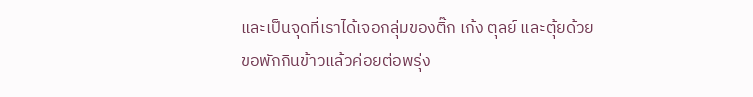และเป็นจุดที่เราได้เจอกลุ่มของติ๊ก เก้ง ตุลย์ และตุ้ยด้วย
ขอพักกินข้าวแล้วค่อยต่อพรุ่ง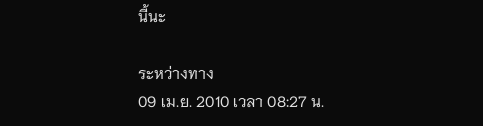นี้นะ

ระหว่างทาง
09 เม.ย. 2010 เวลา 08:27 น.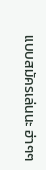แบบสมัครเล่นนะ ฮ่าๆๆ